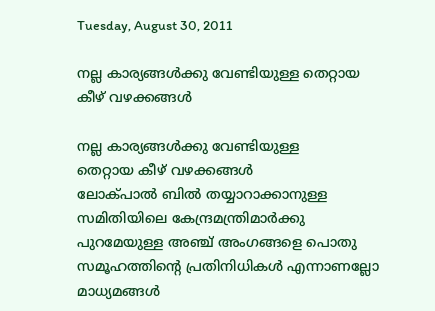Tuesday, August 30, 2011

നല്ല കാര്യങ്ങള്‍ക്കു വേണ്ടിയുള്ള തെറ്റായ കീഴ് വഴക്കങ്ങള്‍

നല്ല കാര്യങ്ങള്‍ക്കു വേണ്ടിയുള്ള
തെറ്റായ കീഴ് വഴക്കങ്ങള്‍
ലോക്പാല്‍ ബില്‍ തയ്യാറാക്കാനുള്ള സമിതിയിലെ കേന്ദ്രമന്ത്രിമാര്‍ക്കു പുറമേയുള്ള അഞ്ച് അംഗങ്ങളെ പൊതു സമൂഹത്തിന്റെ പ്രതിനിധികള്‍ എന്നാണല്ലോ മാധ്യമങ്ങള്‍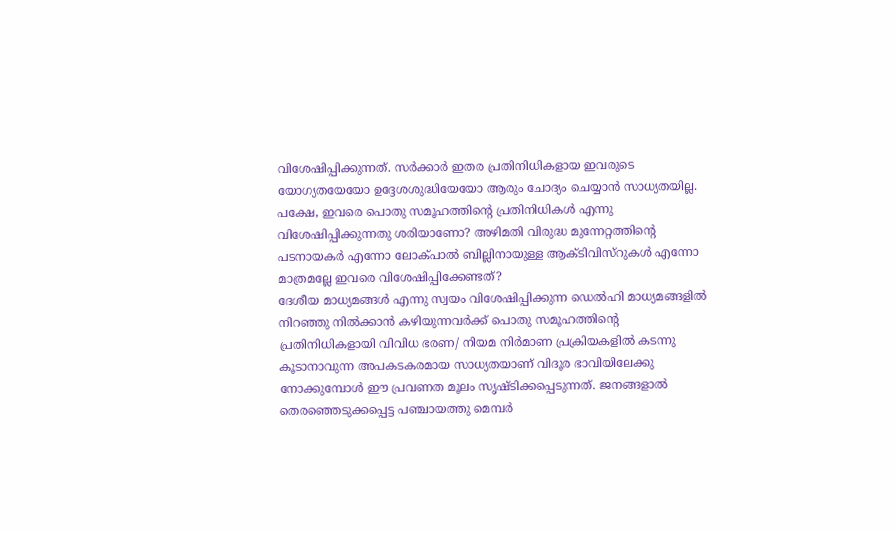വിശേഷിപ്പിക്കുന്നത്. സര്‍ക്കാര്‍ ഇതര പ്രതിനിധികളായ ഇവരുടെ യോഗ്യതയേയോ ഉദ്ദേശശുദ്ധിയേയോ ആരും ചോദ്യം ചെയ്യാന്‍ സാധ്യതയില്ല. പക്ഷേ, ഇവരെ പൊതു സമൂഹത്തിന്റെ പ്രതിനിധികള്‍ എന്നു വിശേഷിപ്പിക്കുന്നതു ശരിയാണോ? അഴിമതി വിരുദ്ധ മുന്നേറ്റത്തിന്റെ പടനായകര്‍ എന്നോ ലോക്പാല്‍ ബില്ലിനായുള്ള ആക്ടിവിസ്റുകള്‍ എന്നോ മാത്രമല്ലേ ഇവരെ വിശേഷിപ്പിക്കേണ്ടത്?
ദേശീയ മാധ്യമങ്ങള്‍ എന്നു സ്വയം വിശേഷിപ്പിക്കുന്ന ഡെല്‍ഹി മാധ്യമങ്ങളില്‍ നിറഞ്ഞു നില്‍ക്കാന്‍ കഴിയുന്നവര്‍ക്ക് പൊതു സമൂഹത്തിന്റെ പ്രതിനിധികളായി വിവിധ ഭരണ/ നിയമ നിര്‍മാണ പ്രക്രിയകളില്‍ കടന്നു കൂടാനാവുന്ന അപകടകരമായ സാധ്യതയാണ് വിദൂര ഭാവിയിലേക്കു നോക്കുമ്പോള്‍ ഈ പ്രവണത മൂലം സൃഷ്ടിക്കപ്പെടുന്നത്. ജനങ്ങളാല്‍ തെരഞ്ഞെടുക്കപ്പെട്ട പഞ്ചായത്തു മെമ്പര്‍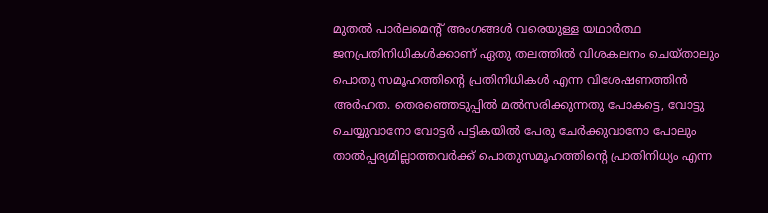മുതല്‍ പാര്‍ലമെന്റ് അംഗങ്ങള്‍ വരെയുള്ള യഥാര്‍ത്ഥ ജനപ്രതിനിധികള്‍ക്കാണ് ഏതു തലത്തില്‍ വിശകലനം ചെയ്താലും പൊതു സമൂഹത്തിന്റെ പ്രതിനിധികള്‍ എന്ന വിശേഷണത്തിന്‍ അര്‍ഹത. തെരഞ്ഞെടുപ്പില്‍ മല്‍സരിക്കുന്നതു പോകട്ടെ, വോട്ടു ചെയ്യുവാനോ വോട്ടര്‍ പട്ടികയില്‍ പേരു ചേര്‍ക്കുവാനോ പോലും താല്‍പ്പര്യമില്ലാത്തവര്‍ക്ക് പൊതുസമൂഹത്തിന്റെ പ്രാതിനിധ്യം എന്ന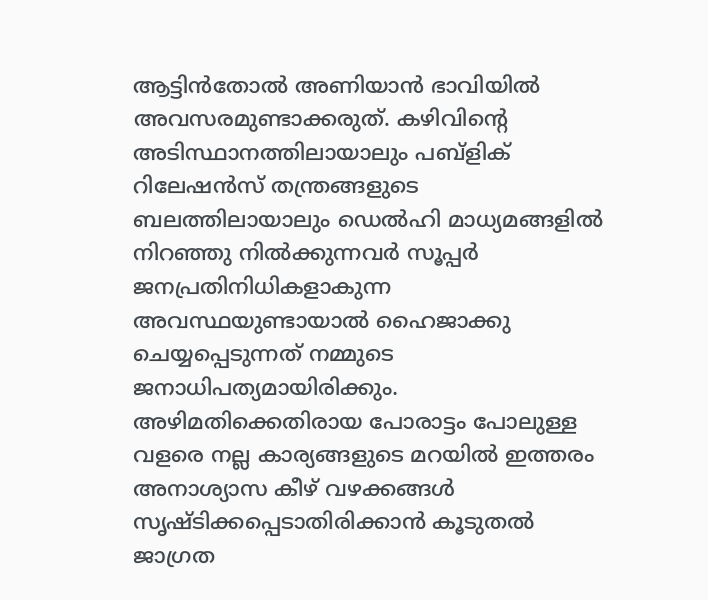ആട്ടിന്‍തോല്‍ അണിയാന്‍ ഭാവിയില്‍ അവസരമുണ്ടാക്കരുത്. കഴിവിന്റെ അടിസ്ഥാനത്തിലായാലും പബ്ളിക് റിലേഷന്‍സ് തന്ത്രങ്ങളുടെ ബലത്തിലായാലും ഡെല്‍ഹി മാധ്യമങ്ങളില്‍ നിറഞ്ഞു നില്‍ക്കുന്നവര്‍ സൂപ്പര്‍ ജനപ്രതിനിധികളാകുന്ന അവസ്ഥയുണ്ടായാല്‍ ഹൈജാക്കു ചെയ്യപ്പെടുന്നത് നമ്മുടെ ജനാധിപത്യമായിരിക്കും. അഴിമതിക്കെതിരായ പോരാട്ടം പോലുള്ള വളരെ നല്ല കാര്യങ്ങളുടെ മറയില്‍ ഇത്തരം അനാശ്യാസ കീഴ് വഴക്കങ്ങള്‍ സൃഷ്ടിക്കപ്പെടാതിരിക്കാന്‍ കൂടുതല്‍ ജാഗ്രത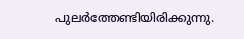പുലര്‍ത്തേണ്ടിയിരിക്കുന്നു.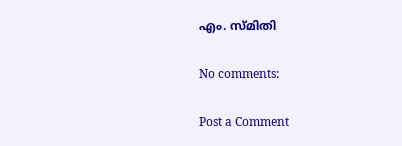എം. സ്മിതി

No comments:

Post a Comment